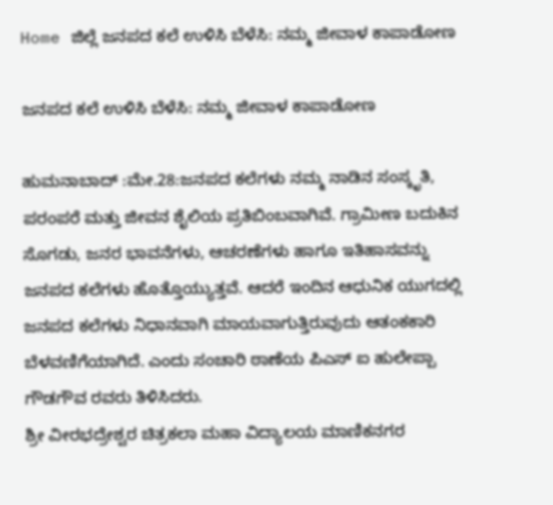Home ಜಿಲ್ಲೆ ಜನಪದ ಕಲೆ ಉಳಿಸಿ ಬೆಳೆಸಿ: ನಮ್ಮ ಜೀವಾಳ ಕಾಪಾಡೋಣ

ಜನಪದ ಕಲೆ ಉಳಿಸಿ ಬೆಳೆಸಿ: ನಮ್ಮ ಜೀವಾಳ ಕಾಪಾಡೋಣ

ಹುಮನಾಬಾದ್ :ಮೇ.28:ಜನಪದ ಕಲೆಗಳು ನಮ್ಮ ನಾಡಿನ ಸಂಸ್ಕೃತಿ, ಪರಂಪರೆ ಮತ್ತು ಜೀವನ ಶೈಲಿಯ ಪ್ರತಿಬಿಂಬವಾಗಿವೆ. ಗ್ರಾಮೀಣ ಬದುಕಿನ ಸೊಗಡು, ಜನರ ಭಾವನೆಗಳು, ಆಚರಣೆಗಳು ಹಾಗೂ ಇತಿಹಾಸವನ್ನು ಜನಪದ ಕಲೆಗಳು ಹೊತ್ತೊಯ್ಯುತ್ತವೆ. ಆದರೆ ಇಂದಿನ ಆಧುನಿಕ ಯುಗದಲ್ಲಿ ಜನಪದ ಕಲೆಗಳು ನಿಧಾನವಾಗಿ ಮಾಯವಾಗುತ್ತಿರುವುದು ಆತಂಕಕಾರಿ ಬೆಳವಣಿಗೆಯಾಗಿದೆ. ಎಂದು ಸಂಚಾರಿ ಠಾಣೆಯ ಪಿಎಸ್ ಐ ಹುಲೇಪ್ಪಾ ಗೌಡಗೌವ ರವರು ತಿಳಿಸಿದರು.
ಶ್ರೀ ವೀರಭದ್ರೇಶ್ವರ ಚಿತ್ರಕಲಾ ಮಹಾ ವಿದ್ಯಾಲಯ ಮಾಣಿಕನಗರ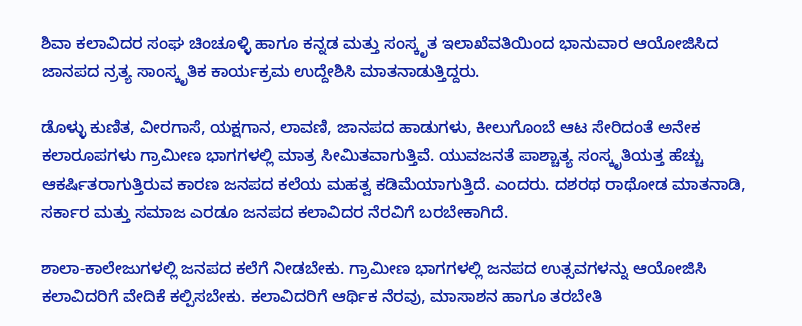ಶಿವಾ ಕಲಾವಿದರ ಸಂಘ ಚಿಂಚೂಳ್ಳಿ ಹಾಗೂ ಕನ್ನಡ ಮತ್ತು ಸಂಸ್ಕೃತ ಇಲಾಖೆವತಿಯಿಂದ ಭಾನುವಾರ ಆಯೋಜಿಸಿದ ಜಾನಪದ ನ್ರತ್ಯ ಸಾಂಸ್ಕೃತಿಕ ಕಾರ್ಯಕ್ರಮ ಉದ್ದೇಶಿಸಿ ಮಾತನಾಡುತ್ತಿದ್ದರು.

ಡೊಳ್ಳು ಕುಣಿತ, ವೀರಗಾಸೆ, ಯಕ್ಷಗಾನ, ಲಾವಣಿ, ಜಾನಪದ ಹಾಡುಗಳು, ಕೀಲುಗೊಂಬೆ ಆಟ ಸೇರಿದಂತೆ ಅನೇಕ ಕಲಾರೂಪಗಳು ಗ್ರಾಮೀಣ ಭಾಗಗಳಲ್ಲಿ ಮಾತ್ರ ಸೀಮಿತವಾಗುತ್ತಿವೆ. ಯುವಜನತೆ ಪಾಶ್ಚಾತ್ಯ ಸಂಸ್ಕೃತಿಯತ್ತ ಹೆಚ್ಚು ಆಕರ್ಷಿತರಾಗುತ್ತಿರುವ ಕಾರಣ ಜನಪದ ಕಲೆಯ ಮಹತ್ವ ಕಡಿಮೆಯಾಗುತ್ತಿದೆ. ಎಂದರು. ದಶರಥ ರಾಥೋಡ ಮಾತನಾಡಿ, ಸರ್ಕಾರ ಮತ್ತು ಸಮಾಜ ಎರಡೂ ಜನಪದ ಕಲಾವಿದರ ನೆರವಿಗೆ ಬರಬೇಕಾಗಿದೆ.

ಶಾಲಾ-ಕಾಲೇಜುಗಳಲ್ಲಿ ಜನಪದ ಕಲೆಗೆ ನೀಡಬೇಕು. ಗ್ರಾಮೀಣ ಭಾಗಗಳಲ್ಲಿ ಜನಪದ ಉತ್ಸವಗಳನ್ನು ಆಯೋಜಿಸಿ ಕಲಾವಿದರಿಗೆ ವೇದಿಕೆ ಕಲ್ಪಿಸಬೇಕು. ಕಲಾವಿದರಿಗೆ ಆರ್ಥಿಕ ನೆರವು, ಮಾಸಾಶನ ಹಾಗೂ ತರಬೇತಿ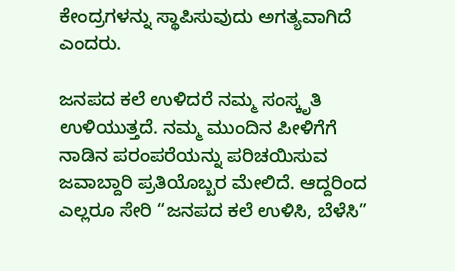ಕೇಂದ್ರಗಳನ್ನು ಸ್ಥಾಪಿಸುವುದು ಅಗತ್ಯವಾಗಿದೆ ಎಂದರು.

ಜನಪದ ಕಲೆ ಉಳಿದರೆ ನಮ್ಮ ಸಂಸ್ಕೃತಿ ಉಳಿಯುತ್ತದೆ. ನಮ್ಮ ಮುಂದಿನ ಪೀಳಿಗೆಗೆ ನಾಡಿನ ಪರಂಪರೆಯನ್ನು ಪರಿಚಯಿಸುವ ಜವಾಬ್ದಾರಿ ಪ್ರತಿಯೊಬ್ಬರ ಮೇಲಿದೆ. ಆದ್ದರಿಂದ ಎಲ್ಲರೂ ಸೇರಿ “ಜನಪದ ಕಲೆ ಉಳಿಸಿ, ಬೆಳೆಸಿ”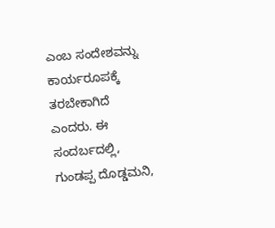ಎಂಬ ಸಂದೇಶವನ್ನು ಕಾರ್ಯರೂಪಕ್ಕೆ ತರಬೇಕಾಗಿದೆ ಎಂದರು. ಈ ಸಂದರ್ಬದಲ್ಲಿ, ಗುಂಡಪ್ಪ ದೊಡ್ಡಮನಿ,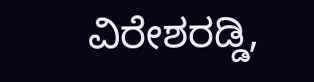ವಿರೇಶರಡ್ಡಿ,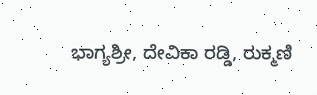ಭಾಗ್ಯಶ್ರೀ, ದೇವಿಕಾ ರಡ್ಡಿ, ರುಕ್ಮಣಿ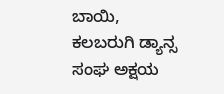ಬಾಯಿ, ಕಲಬರುಗಿ ಡ್ಯಾನ್ಸ ಸಂಘ ಅಕ್ಷಯ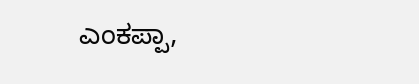ಎಂಕಪ್ಪಾ,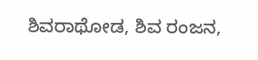ಶಿವರಾಥೋಡ, ಶಿವ ರಂಜನ,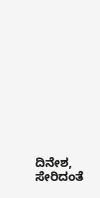ದಿನೇಶ, ಸೇರಿದಂತೆ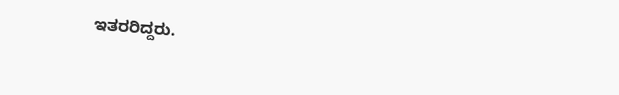ಇತರರಿದ್ದರು.